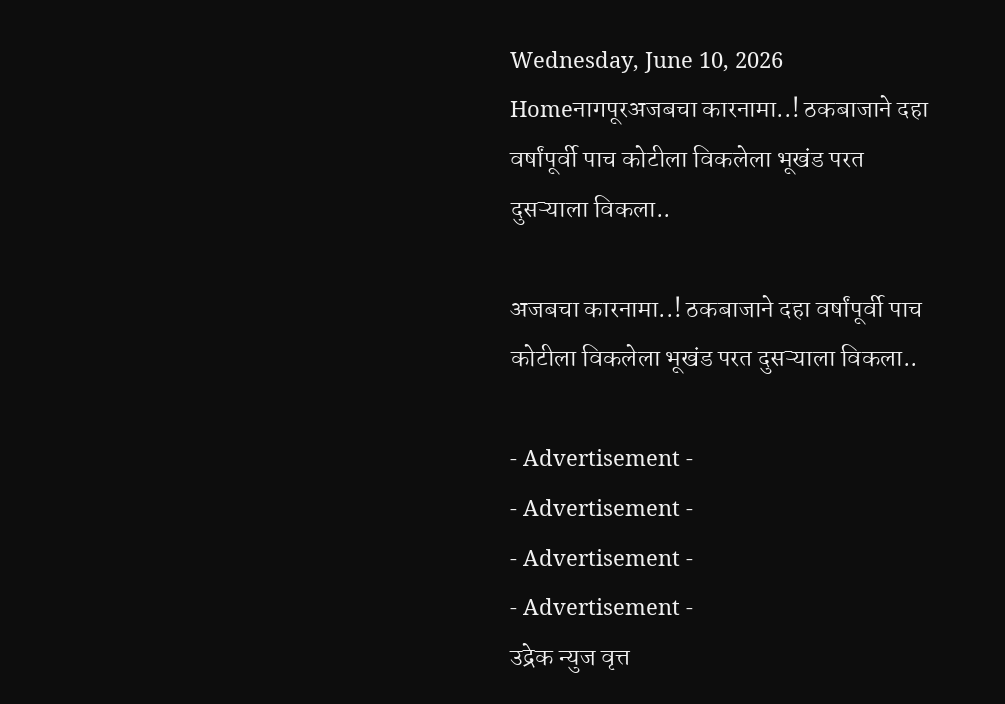Wednesday, June 10, 2026
Homeनागपूरअजबचा कारनामा..! ठकबाजाने दहा वर्षांपूर्वी पाच कोटीला विकलेला भूखंड परत दुसऱ्याला विकला..

अजबचा कारनामा..! ठकबाजाने दहा वर्षांपूर्वी पाच कोटीला विकलेला भूखंड परत दुसऱ्याला विकला..

- Advertisement -
- Advertisement -
- Advertisement -
- Advertisement -
उद्रेक न्युज वृत्त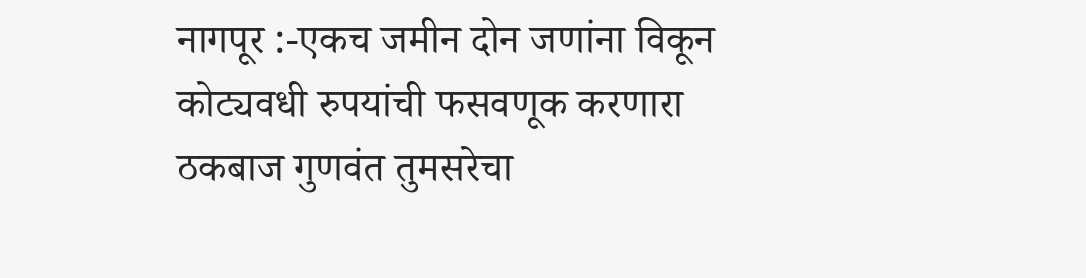नागपूर :-एकच जमीन दोन जणांना विकून कोट्यवधी रुपयांची फसवणूक करणारा ठकबाज गुणवंत तुमसरेचा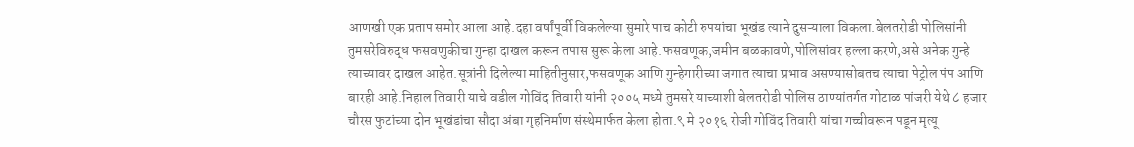आणखी एक प्रताप समोर आला आहे.दहा वर्षांपूर्वी विकलेल्या सुमारे पाच कोटी रुपयांचा भूखंड त्याने दुसऱ्याला विकला.बेलतरोडी पोलिसांनी तुमसरेविरुद्ध फसवणुकीचा गुन्हा दाखल करून तपास सुरू केला आहे.फसवणूक,जमीन बळकावणे,पोलिसांवर हल्ला करणे,असे अनेक गुन्हे त्याच्यावर दाखल आहेत.सूत्रांनी दिलेल्या माहितीनुसार,फसवणूक आणि गुन्हेगारीच्या जगात त्याचा प्रभाव असण्यासोबतच त्याचा पेट्रोल पंप आणि बारही आहे.निहाल तिवारी याचे वडील गोविंद तिवारी यांनी २००५ मध्ये तुमसरे याच्याशी बेलतरोडी पोलिस ठाण्यांतर्गत गोटाळ पांजरी येथे ८ हजार चौरस फुटांच्या दोन भूखंडांचा सौदा अंबा गृहनिर्माण संस्थेमार्फत केला होता.९ मे २०१६ रोजी गोविंद तिवारी यांचा गच्चीवरून पडून मृत्यू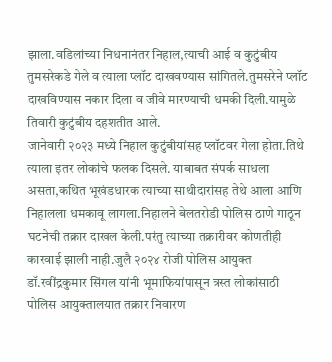झाला.वडिलांच्या निधनानंतर निहाल,त्याची आई व कुटुंबीय तुमसरेकडे गेले व त्याला प्लॉट दाखवण्यास सांगितले.तुमसरेने प्लॉट दाखविण्यास नकार दिला व जीवे मारण्याची धमकी दिली.यामुळे तिवारी कुटुंबीय दहशतीत आले.
जानेवारी २०२३ मध्ये निहाल कुटुंबीयांसह प्लॉटवर गेला होता.तिथे त्याला इतर लोकांचे फलक दिसले. याबाबत संपर्क साधला असता,कथित भूखंडधारक त्याच्या साथीदारांसह तेथे आला आणि निहालला धमकावू लागला.निहालने बेलतरोडी पोलिस ठाणे गाठून घटनेची तक्रार दाखल केली.परंतु त्याच्या तक्रारीवर कोणतीही कारवाई झाली नाही.जुलै २०२४ रोजी पोलिस आयुक्त डॉ.रवींद्रकुमार सिंगल यांनी भूमाफियांपासून त्रस्त लोकांसाठी पोलिस आयुक्तालयात तक्रार निवारण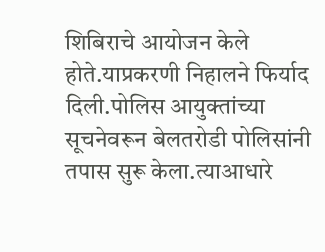शिबिराचे आयोजन केले होते.याप्रकरणी निहालने फिर्याद दिली.पोलिस आयुक्तांच्या सूचनेवरून बेलतरोडी पोलिसांनी तपास सुरू केला.त्याआधारे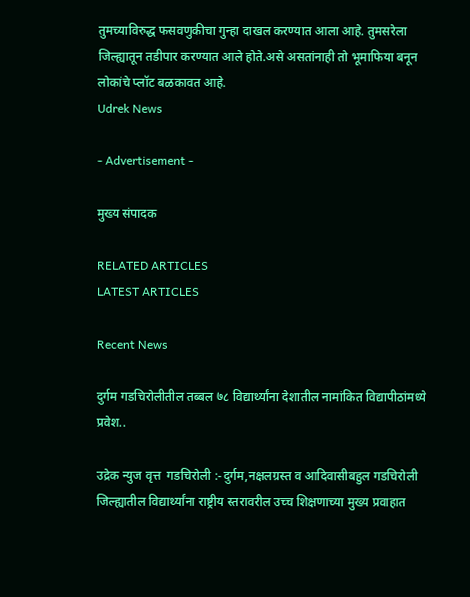तुमच्याविरुद्ध फसवणुकीचा गुन्हा दाखल करण्यात आला आहे. तुमसरेला जिल्ह्यातून तडीपार करण्यात आले होते.असे असतांनाही तो भूमाफिया बनून लोकांचे प्लॉट बळकावत आहे.
Udrek News

- Advertisement -

मुख्य संपादक

RELATED ARTICLES
LATEST ARTICLES

Recent News

दुर्गम गडचिरोलीतील तब्बल ७८ विद्यार्थ्यांना देशातील नामांकित विद्यापीठांमध्ये प्रवेश..

उद्रेक न्युज वृत्त  गडचिरोली :-दुर्गम,नक्षलग्रस्त व आदिवासीबहुल गडचिरोली जिल्ह्यातील विद्यार्थ्यांना राष्ट्रीय स्तरावरील उच्च शिक्षणाच्या मुख्य प्रवाहात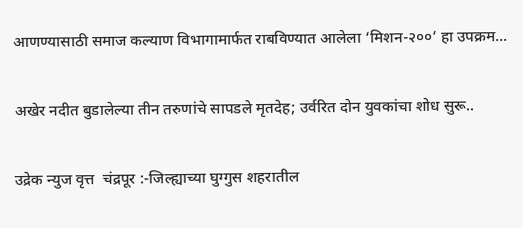आणण्यासाठी समाज कल्याण विभागामार्फत राबविण्यात आलेला ‘मिशन-२००’ हा उपक्रम...

अखेर नदीत बुडालेल्या तीन तरुणांचे सापडले मृतदेह; उर्वरित दोन युवकांचा शोध सुरू..

उद्रेक न्युज वृत्त  चंद्रपूर :-जिल्ह्याच्या घुग्गुस शहरातील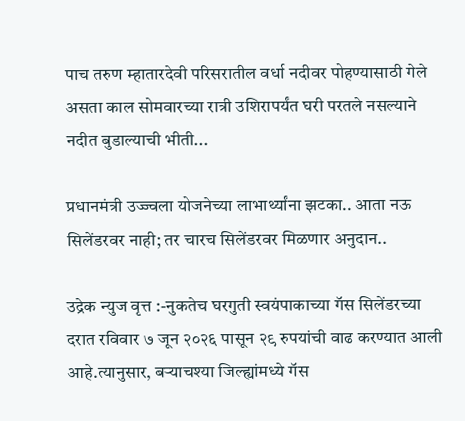पाच तरुण म्हातारदेवी परिसरातील वर्धा नदीवर पोहण्यासाठी गेले असता काल सोमवारच्या रात्री उशिरापर्यंत घरी परतले नसल्याने नदीत बुडाल्याची भीती...

प्रधानमंत्री उज्ज्वला योजनेच्या लाभार्थ्यांना झटका.. आता नऊ सिलेंडरवर नाही; तर चारच सिलेंडरवर मिळणार अनुदान..

उद्रेक न्युज वृत्त :-नुकतेच घरगुती स्वयंपाकाच्या गॅस सिलेंडरच्या दरात रविवार ७ जून २०२६ पासून २९ रुपयांची वाढ करण्यात आली आहे.त्यानुसार, बऱ्याचश्या जिल्ह्यांमध्ये गॅस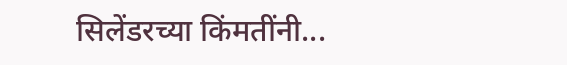सिलेंडरच्या किंमतींनी...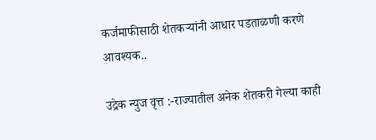कर्जमाफीसाठी शेतकऱ्यांनी आधार पडताळणी करणे आवश्यक..

उद्रेक न्युज वृत्त :-राज्यातील अनेक शेतकरी गेल्या काही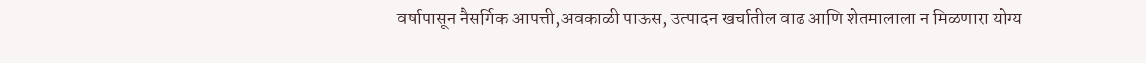वर्षापासून नैसर्गिक आपत्ती,अवकाळी पाऊस, उत्पादन खर्चातील वाढ आणि शेतमालाला न मिळणारा योग्य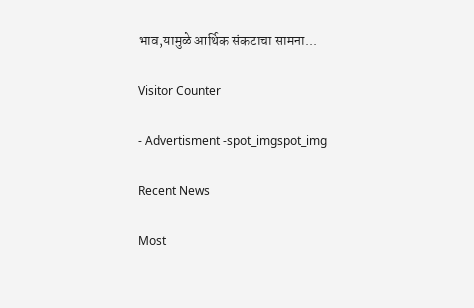भाव,यामुळे आर्थिक संकटाचा सामना...

Visitor Counter

- Advertisment -spot_imgspot_img

Recent News

Most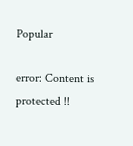Popular

error: Content is protected !!